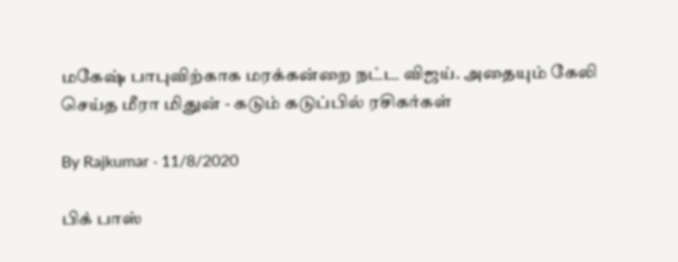மகேஷ் பாபுவிற்காக மரக்கன்றை நட்ட விஜய். அதையும் கேலி செய்த மீரா மிதுன் - கடும் கடுப்பில் ரசிகர்கள்

By Rajkumar · 11/8/2020

பிக் பாஸ்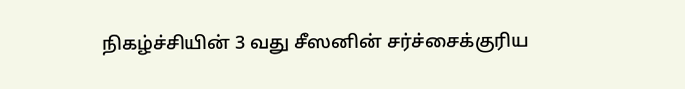நிகழ்ச்சியின் 3 வது சீஸனின் சர்ச்சைக்குரிய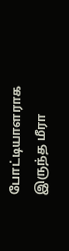போட்டியாளராக இருந்த மீரா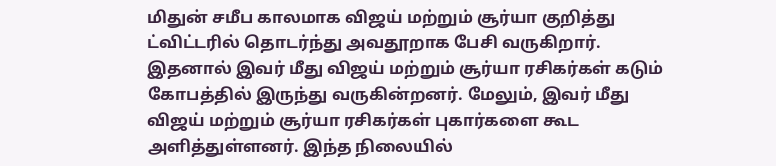மிதுன் சமீப காலமாக விஜய் மற்றும் சூர்யா குறித்து ட்விட்டரில் தொடர்ந்து அவதூறாக பேசி வருகிறார். இதனால் இவர் மீது விஜய் மற்றும் சூர்யா ரசிகர்கள் கடும் கோபத்தில் இருந்து வருகின்றனர். மேலும், இவர் மீது விஜய் மற்றும் சூர்யா ரசிகர்கள் புகார்களை கூட அளித்துள்ளனர். இந்த நிலையில்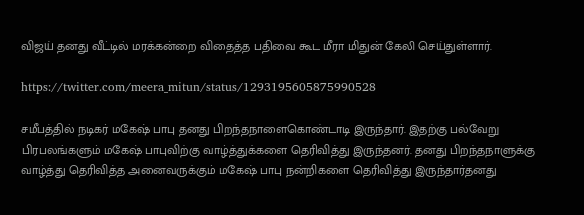விஜய் தனது வீட்டில் மரக்கன்றை விதைத்த பதிவை கூட மீரா மிதுன் கேலி செய்துள்ளார்.

https://twitter.com/meera_mitun/status/1293195605875990528

சமீபத்தில் நடிகர் மகேஷ் பாபு தனது பிறந்தநாளைகொண்டாடி இருந்தார். இதற்கு பல்வேறு பிரபலங்களும் மகேஷ் பாபுவிற்கு வாழ்த்துக்களை தெரிவித்து இருந்தனர். தனது பிறந்தநாளுக்கு வாழ்த்து தெரிவித்த அனைவருக்கும் மகேஷ் பாபு நன்றிகளை தெரிவித்து இருந்தார்தனது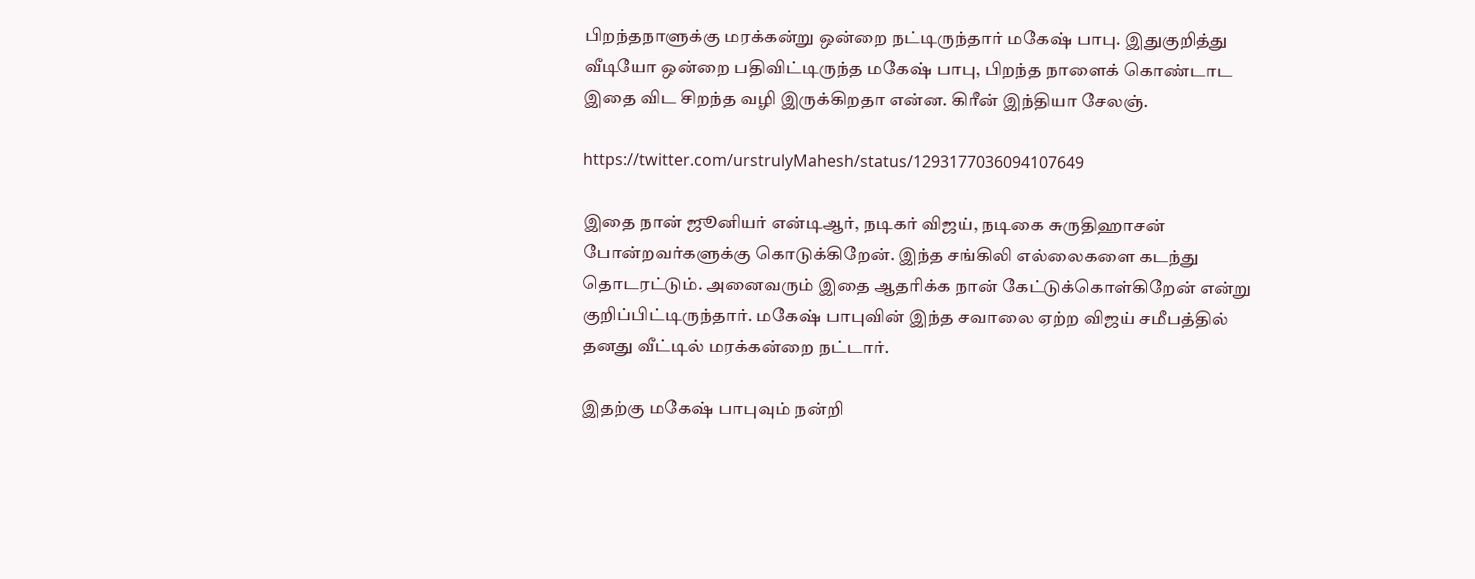பிறந்தநாளுக்கு மரக்கன்று ஒன்றை நட்டிருந்தார் மகேஷ் பாபு. இதுகுறித்து வீடியோ ஒன்றை பதிவிட்டிருந்த மகேஷ் பாபு, பிறந்த நாளைக் கொண்டாட இதை விட சிறந்த வழி இருக்கிறதா என்ன. கிரீன் இந்தியா சேலஞ்.

https://twitter.com/urstrulyMahesh/status/1293177036094107649

இதை நான் ஜூனியர் என்டிஆர், நடிகர் விஜய், நடிகை சுருதிஹாசன் போன்றவர்களுக்கு கொடுக்கிறேன். இந்த சங்கிலி எல்லைகளை கடந்து தொடரட்டும். அனைவரும் இதை ஆதரிக்க நான் கேட்டுக்கொள்கிறேன் என்று குறிப்பிட்டிருந்தார். மகேஷ் பாபுவின் இந்த சவாலை ஏற்ற விஜய் சமீபத்தில் தனது வீட்டில் மரக்கன்றை நட்டார்.

இதற்கு மகேஷ் பாபுவும் நன்றி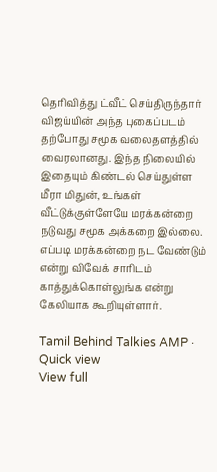தெரிவித்து ட்வீட் செய்திருந்தார் விஜய்யின் அந்த புகைப்படம் தற்போது சமூக வலைதளத்தில் வைரலானது. இந்த நிலையில் இதையும் கிண்டல் செய்துள்ள மீரா மிதுன், உங்கள் வீட்டுக்குள்ளேயே மரக்கன்றை நடுவது சமூக அக்கறை இல்லை. எப்படி மரக்கன்றை நட வேண்டும் என்று விவேக் சாரிடம் காத்துக்கொள்லுங்க என்று கேலியாக கூறியுள்ளார்.

Tamil Behind Talkies AMP · Quick view
View full